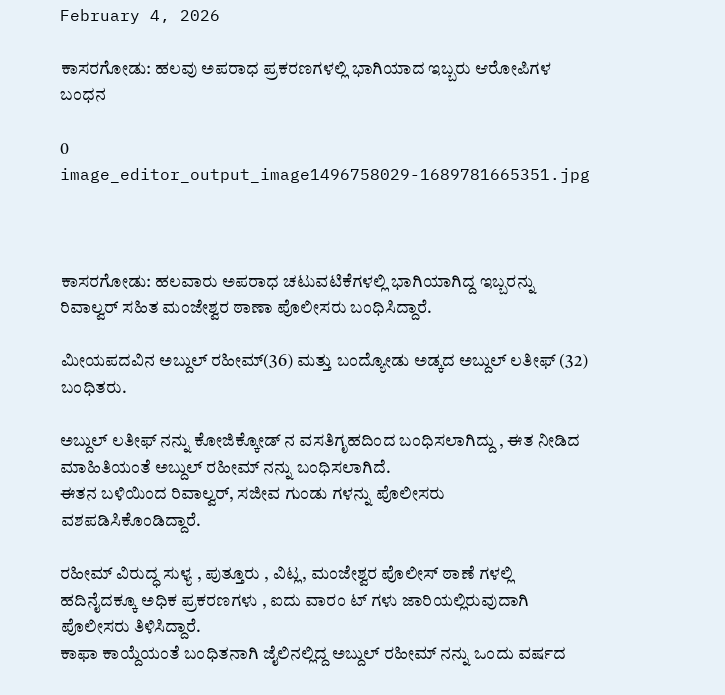February 4, 2026

ಕಾಸರಗೋಡು: ಹಲವು ಅಪರಾಧ ಪ್ರಕರಣಗಳಲ್ಲಿ ಭಾಗಿಯಾದ ಇಬ್ಬರು ಆರೋಪಿಗಳ ಬಂಧನ

0
image_editor_output_image1496758029-1689781665351.jpg



ಕಾಸರಗೋಡು: ಹಲವಾರು ಅಪರಾಧ ಚಟುವಟಿಕೆಗಳಲ್ಲಿ ಭಾಗಿಯಾಗಿದ್ದ ಇಬ್ಬರನ್ನು ರಿವಾಲ್ವರ್ ಸಹಿತ ಮಂಜೇಶ್ವರ ಠಾಣಾ ಪೊಲೀಸರು ಬಂಧಿಸಿದ್ದಾರೆ.

ಮೀಯಪದವಿನ ಅಬ್ದುಲ್ ರಹೀಮ್(36) ಮತ್ತು ಬಂದ್ಯೋಡು ಅಡ್ಕದ ಅಬ್ದುಲ್ ಲತೀಫ್ (32) ಬಂಧಿತರು.

ಅಬ್ದುಲ್ ಲತೀಫ್ ನನ್ನು ಕೋಜಿಕ್ಕೋಡ್ ನ ವಸತಿಗೃಹದಿಂದ ಬಂಧಿಸಲಾಗಿದ್ದು , ಈತ ನೀಡಿದ ಮಾಹಿತಿಯಂತೆ ಅಬ್ದುಲ್ ರಹೀಮ್ ನನ್ನು ಬಂಧಿಸಲಾಗಿದೆ.
ಈತನ ಬಳಿಯಿಂದ ರಿವಾಲ್ವರ್, ಸಜೀವ ಗುಂಡು ಗಳನ್ನು ಪೊಲೀಸರು ವಶಪಡಿಸಿಕೊಂಡಿದ್ದಾರೆ.

ರಹೀಮ್ ವಿರುದ್ಧ ಸುಳ್ಯ , ಪುತ್ತೂರು , ವಿಟ್ಲ, ಮಂಜೇಶ್ವರ ಪೊಲೀಸ್ ಠಾಣೆ ಗಳಲ್ಲಿ ಹದಿನೈದಕ್ಕೂ ಅಧಿಕ ಪ್ರಕರಣಗಳು , ಐದು ವಾರಂ ಟ್ ಗಳು ಜಾರಿಯಲ್ಲಿರುವುದಾಗಿ ಪೊಲೀಸರು ತಿಳಿಸಿದ್ದಾರೆ.
ಕಾಫಾ ಕಾಯ್ದೆಯಂತೆ ಬಂಧಿತನಾಗಿ ಜೈಲಿನಲ್ಲಿದ್ದ ಅಬ್ದುಲ್ ರಹೀಮ್ ನನ್ನು ಒಂದು ವರ್ಷದ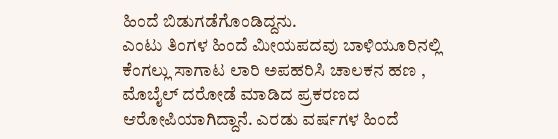ಹಿಂದೆ ಬಿಡುಗಡೆಗೊಂಡಿದ್ದನು.
ಎಂಟು ತಿಂಗಳ ಹಿಂದೆ ಮೀಯಪದವು ಬಾಳಿಯೂರಿನಲ್ಲಿ ಕೆಂಗಲ್ಲು ಸಾಗಾಟ ಲಾರಿ ಅಪಹರಿಸಿ ಚಾಲಕನ ಹಣ , ಮೊಬೈಲ್ ದರೋಡೆ ಮಾಡಿದ ಪ್ರಕರಣದ ಆರೋಪಿಯಾಗಿದ್ದಾನೆ. ಎರಡು ವರ್ಷಗಳ ಹಿಂದೆ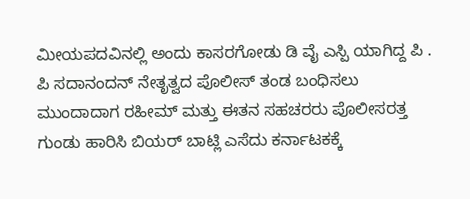ಮೀಯಪದವಿನಲ್ಲಿ ಅಂದು ಕಾಸರಗೋಡು ಡಿ ವೈ ಎಸ್ಪಿ ಯಾಗಿದ್ದ ಪಿ . ಪಿ ಸದಾನಂದನ್ ನೇತೃತ್ವದ ಪೊಲೀಸ್ ತಂಡ ಬಂಧಿಸಲು ಮುಂದಾದಾಗ ರಹೀಮ್ ಮತ್ತು ಈತನ ಸಹಚರರು ಪೊಲೀಸರತ್ತ ಗುಂಡು ಹಾರಿಸಿ ಬಿಯರ್ ಬಾಟ್ಲಿ ಎಸೆದು ಕರ್ನಾಟಕಕ್ಕೆ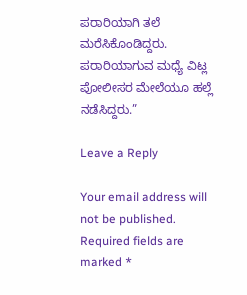ಪರಾರಿಯಾಗಿ ತಲೆ ಮರೆಸಿಕೊಂಡಿದ್ದರು. ಪರಾರಿಯಾಗುವ ಮಧ್ಯೆ ವಿಟ್ಲ ಪೋಲೀಸರ ಮೇಲೆಯೂ ಹಲ್ಲೆ ನಡೆಸಿದ್ದರು.”

Leave a Reply

Your email address will not be published. Required fields are marked *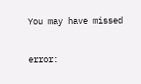You may have missed

error: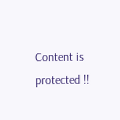Content is protected !!